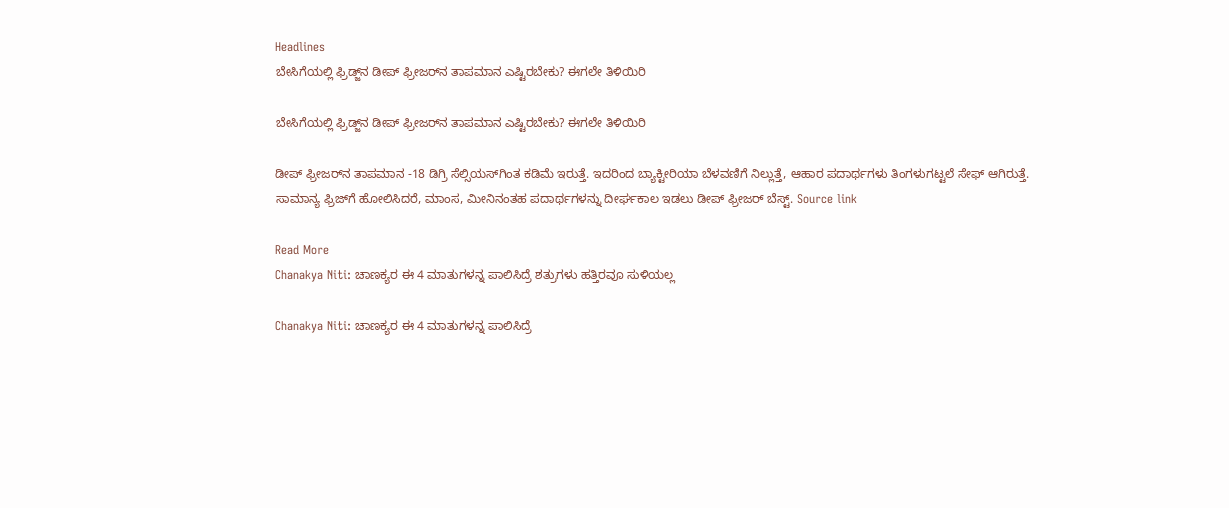Headlines
ಬೇಸಿಗೆಯಲ್ಲಿ ಫ್ರಿಡ್ಜ್‌ನ ಡೀಪ್ ಫ್ರೀಜರ್‌ನ ತಾಪಮಾನ ಎಷ್ಟಿರಬೇಕು? ಈಗಲೇ ತಿಳಿಯಿರಿ

ಬೇಸಿಗೆಯಲ್ಲಿ ಫ್ರಿಡ್ಜ್‌ನ ಡೀಪ್ ಫ್ರೀಜರ್‌ನ ತಾಪಮಾನ ಎಷ್ಟಿರಬೇಕು? ಈಗಲೇ ತಿಳಿಯಿರಿ

ಡೀಪ್ ಫ್ರೀಜರ್‌ನ ತಾಪಮಾನ -18 ಡಿಗ್ರಿ ಸೆಲ್ಸಿಯಸ್‌ಗಿಂತ ಕಡಿಮೆ ಇರುತ್ತೆ. ಇದರಿಂದ ಬ್ಯಾಕ್ಟೀರಿಯಾ ಬೆಳವಣಿಗೆ ನಿಲ್ಲುತ್ತೆ, ಆಹಾರ ಪದಾರ್ಥಗಳು ತಿಂಗಳುಗಟ್ಟಲೆ ಸೇಫ್ ಆಗಿರುತ್ತೆ. ಸಾಮಾನ್ಯ ಫ್ರಿಜ್‌ಗೆ ಹೋಲಿಸಿದರೆ, ಮಾಂಸ, ಮೀನಿನಂತಹ ಪದಾರ್ಥಗಳನ್ನು ದೀರ್ಘಕಾಲ ಇಡಲು ಡೀಪ್ ಫ್ರೀಜರ್ ಬೆಸ್ಟ್. Source link

Read More
Chanakya Niti: ಚಾಣಕ್ಯರ ಈ 4 ಮಾತುಗಳನ್ನ ಪಾಲಿಸಿದ್ರೆ ಶತ್ರುಗಳು ಹತ್ತಿರವೂ ಸುಳಿಯಲ್ಲ

Chanakya Niti: ಚಾಣಕ್ಯರ ಈ 4 ಮಾತುಗಳನ್ನ ಪಾಲಿಸಿದ್ರೆ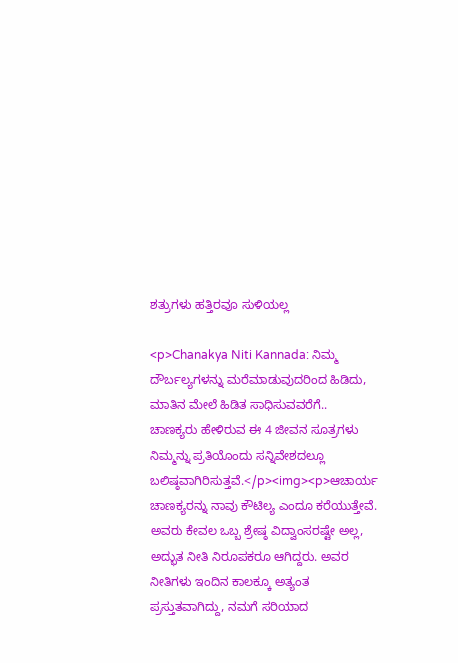ಶತ್ರುಗಳು ಹತ್ತಿರವೂ ಸುಳಿಯಲ್ಲ

<p>Chanakya Niti Kannada: ನಿಮ್ಮ ದೌರ್ಬಲ್ಯಗಳನ್ನು ಮರೆಮಾಡುವುದರಿಂದ ಹಿಡಿದು, ಮಾತಿನ ಮೇಲೆ ಹಿಡಿತ ಸಾಧಿಸುವವರೆಗೆ.. ಚಾಣಕ್ಯರು ಹೇಳಿರುವ ಈ 4 ಜೀವನ ಸೂತ್ರಗಳು ನಿಮ್ಮನ್ನು ಪ್ರತಿಯೊಂದು ಸನ್ನಿವೇಶದಲ್ಲೂ ಬಲಿಷ್ಠವಾಗಿರಿಸುತ್ತವೆ.</p><img><p>ಆಚಾರ್ಯ ಚಾಣಕ್ಯರನ್ನು ನಾವು ಕೌಟಿಲ್ಯ ಎಂದೂ ಕರೆಯುತ್ತೇವೆ. ಅವರು ಕೇವಲ ಒಬ್ಬ ಶ್ರೇಷ್ಠ ವಿದ್ವಾಂಸರಷ್ಟೇ ಅಲ್ಲ, ಅದ್ಭುತ ನೀತಿ ನಿರೂಪಕರೂ ಆಗಿದ್ದರು. ಅವರ ನೀತಿಗಳು ಇಂದಿನ ಕಾಲಕ್ಕೂ ಅತ್ಯಂತ ಪ್ರಸ್ತುತವಾಗಿದ್ದು, ನಮಗೆ ಸರಿಯಾದ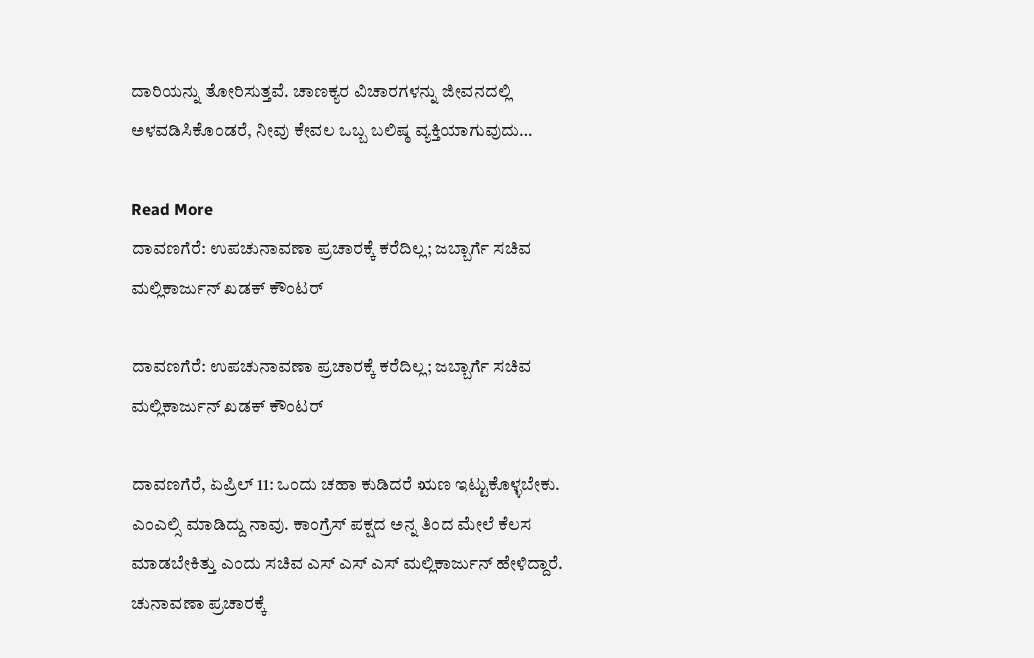ದಾರಿಯನ್ನು ತೋರಿಸುತ್ತವೆ. ಚಾಣಕ್ಯರ ವಿಚಾರಗಳನ್ನು ಜೀವನದಲ್ಲಿ ಅಳವಡಿಸಿಕೊಂಡರೆ, ನೀವು ಕೇವಲ ಒಬ್ಬ ಬಲಿಷ್ಠ ವ್ಯಕ್ತಿಯಾಗುವುದು…

Read More
ದಾವಣಗೆರೆ: ಉಪಚುನಾವಣಾ ಪ್ರಚಾರಕ್ಕೆ ಕರೆದಿಲ್ಲ; ಜಬ್ಬಾರ್ಗೆ ಸಚಿವ ಮಲ್ಲಿಕಾರ್ಜುನ್ ಖಡಕ್ ಕೌಂಟರ್

ದಾವಣಗೆರೆ: ಉಪಚುನಾವಣಾ ಪ್ರಚಾರಕ್ಕೆ ಕರೆದಿಲ್ಲ; ಜಬ್ಬಾರ್ಗೆ ಸಚಿವ ಮಲ್ಲಿಕಾರ್ಜುನ್ ಖಡಕ್ ಕೌಂಟರ್

ದಾವಣಗೆರೆ, ಏಪ್ರಿಲ್ 11: ಒಂದು ಚಹಾ ಕುಡಿದರೆ ಋಣ ಇಟ್ಟುಕೊಳ್ಳಬೇಕು. ಎಂಎಲ್ಸಿ ಮಾಡಿದ್ದು ನಾವು. ಕಾಂಗ್ರೆಸ್ ಪಕ್ಷದ ಅನ್ನ ತಿಂದ ಮೇಲೆ ಕೆಲಸ ಮಾಡಬೇಕಿತ್ತು ಎಂದು ಸಚಿವ ಎಸ್ ಎಸ್ ಎಸ್ ಮಲ್ಲಿಕಾರ್ಜುನ್ ಹೇಳಿದ್ದಾರೆ. ಚುನಾವಣಾ ಪ್ರಚಾರಕ್ಕೆ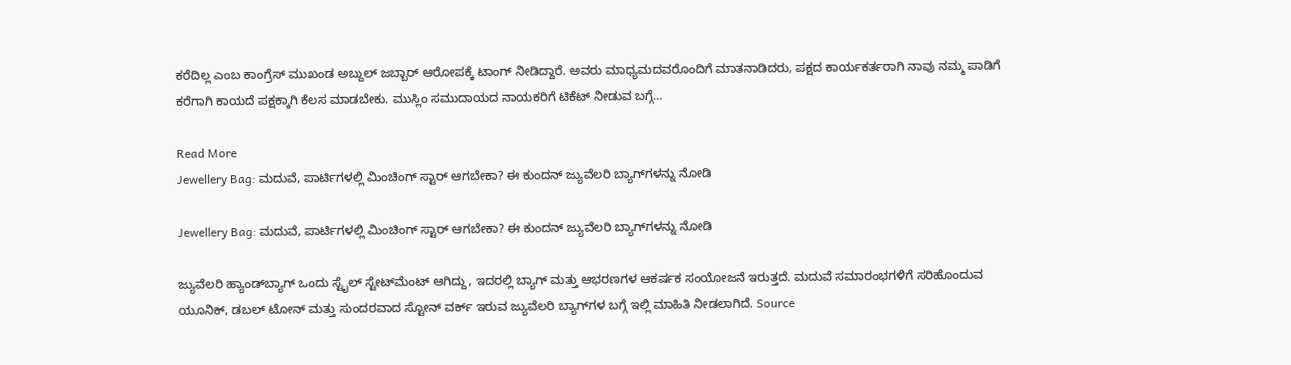ಕರೆದಿಲ್ಲ ಎಂಬ ಕಾಂಗ್ರೆಸ್ ಮುಖಂಡ ಅಬ್ದುಲ್ ಜಬ್ಬಾರ್ ಆರೋಪಕ್ಕೆ ಟಾಂಗ್ ನೀಡಿದ್ದಾರೆ. ಅವರು ಮಾಧ್ಯಮದವರೊಂದಿಗೆ ಮಾತನಾಡಿದರು, ಪಕ್ಷದ ಕಾರ್ಯಕರ್ತರಾಗಿ ನಾವು ನಮ್ಮ ಪಾಡಿಗೆ ಕರೆಗಾಗಿ ಕಾಯದೆ ಪಕ್ಷಕ್ಕಾಗಿ ಕೆಲಸ ಮಾಡಬೇಕು. ಮುಸ್ಲಿಂ ಸಮುದಾಯದ ನಾಯಕರಿಗೆ ಟಿಕೆಟ್ ನೀಡುವ ಬಗ್ಗೆ…

Read More
Jewellery Bag: ಮದುವೆ, ಪಾರ್ಟಿಗಳಲ್ಲಿ ಮಿಂಚಿಂಗ್ ಸ್ಟಾರ್ ಆಗಬೇಕಾ? ಈ ಕುಂದನ್ ಜ್ಯುವೆಲರಿ ಬ್ಯಾಗ್‌ಗಳನ್ನು ನೋಡಿ

Jewellery Bag: ಮದುವೆ, ಪಾರ್ಟಿಗಳಲ್ಲಿ ಮಿಂಚಿಂಗ್ ಸ್ಟಾರ್ ಆಗಬೇಕಾ? ಈ ಕುಂದನ್ ಜ್ಯುವೆಲರಿ ಬ್ಯಾಗ್‌ಗಳನ್ನು ನೋಡಿ

ಜ್ಯುವೆಲರಿ ಹ್ಯಾಂಡ್‌ಬ್ಯಾಗ್ ಒಂದು ಸ್ಟೈಲ್ ಸ್ಟೇಟ್‌ಮೆಂಟ್ ಆಗಿದ್ದು, ಇದರಲ್ಲಿ ಬ್ಯಾಗ್ ಮತ್ತು ಆಭರಣಗಳ ಆಕರ್ಷಕ ಸಂಯೋಜನೆ ಇರುತ್ತದೆ. ಮದುವೆ ಸಮಾರಂಭಗಳಿಗೆ ಸರಿಹೊಂದುವ ಯೂನಿಕ್, ಡಬಲ್ ಟೋನ್ ಮತ್ತು ಸುಂದರವಾದ ಸ್ಟೋನ್ ವರ್ಕ್ ಇರುವ ಜ್ಯುವೆಲರಿ ಬ್ಯಾಗ್‌ಗಳ ಬಗ್ಗೆ ಇಲ್ಲಿ ಮಾಹಿತಿ ನೀಡಲಾಗಿದೆ. Source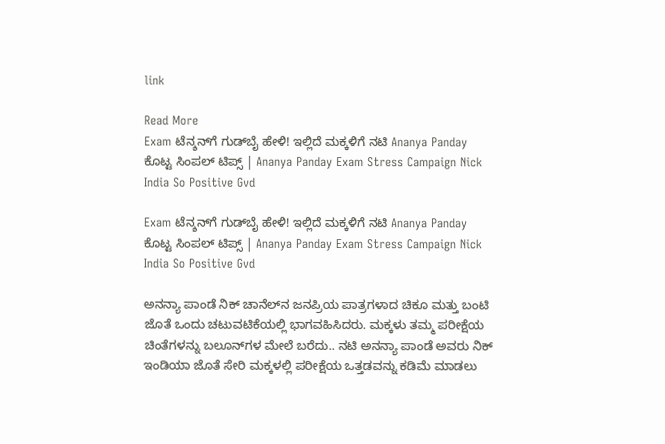link

Read More
Exam ಟೆನ್ಶನ್‌ಗೆ ಗುಡ್‌ಬೈ ಹೇಳಿ! ಇಲ್ಲಿದೆ ಮಕ್ಕಳಿಗೆ ನಟಿ Ananya Panday ಕೊಟ್ಟ ಸಿಂಪಲ್ ಟಿಪ್ಸ್ | Ananya Panday Exam Stress Campaign Nick India So Positive Gvd

Exam ಟೆನ್ಶನ್‌ಗೆ ಗುಡ್‌ಬೈ ಹೇಳಿ! ಇಲ್ಲಿದೆ ಮಕ್ಕಳಿಗೆ ನಟಿ Ananya Panday ಕೊಟ್ಟ ಸಿಂಪಲ್ ಟಿಪ್ಸ್ | Ananya Panday Exam Stress Campaign Nick India So Positive Gvd

ಅನನ್ಯಾ ಪಾಂಡೆ ನಿಕ್ ಚಾನೆಲ್‌ನ ಜನಪ್ರಿಯ ಪಾತ್ರಗಳಾದ ಚಿಕೂ ಮತ್ತು ಬಂಟಿ ಜೊತೆ ಒಂದು ಚಟುವಟಿಕೆಯಲ್ಲಿ ಭಾಗವಹಿಸಿದರು. ಮಕ್ಕಳು ತಮ್ಮ ಪರೀಕ್ಷೆಯ ಚಿಂತೆಗಳನ್ನು ಬಲೂನ್‌ಗಳ ಮೇಲೆ ಬರೆದು.. ನಟಿ ಅನನ್ಯಾ ಪಾಂಡೆ ಅವರು ನಿಕ್ ಇಂಡಿಯಾ ಜೊತೆ ಸೇರಿ ಮಕ್ಕಳಲ್ಲಿ ಪರೀಕ್ಷೆಯ ಒತ್ತಡವನ್ನು ಕಡಿಮೆ ಮಾಡಲು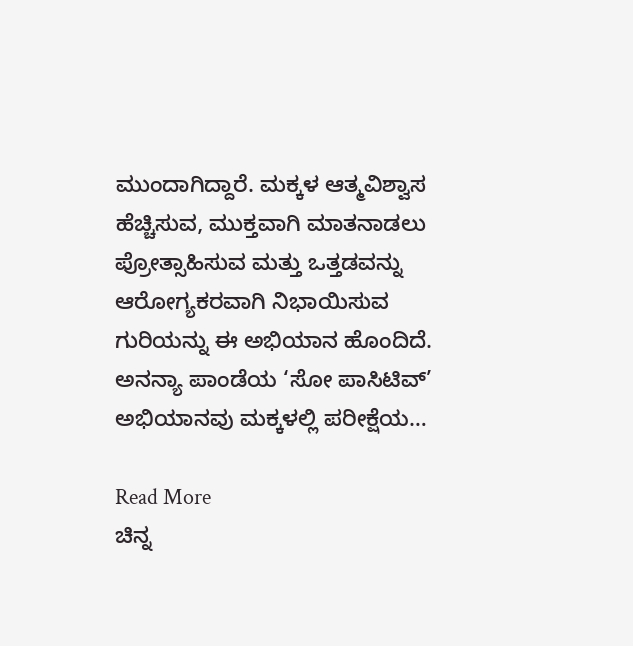ಮುಂದಾಗಿದ್ದಾರೆ. ಮಕ್ಕಳ ಆತ್ಮವಿಶ್ವಾಸ ಹೆಚ್ಚಿಸುವ, ಮುಕ್ತವಾಗಿ ಮಾತನಾಡಲು ಪ್ರೋತ್ಸಾಹಿಸುವ ಮತ್ತು ಒತ್ತಡವನ್ನು ಆರೋಗ್ಯಕರವಾಗಿ ನಿಭಾಯಿಸುವ ಗುರಿಯನ್ನು ಈ ಅಭಿಯಾನ ಹೊಂದಿದೆ. ಅನನ್ಯಾ ಪಾಂಡೆಯ ‘ಸೋ ಪಾಸಿಟಿವ್’ ಅಭಿಯಾನವು ಮಕ್ಕಳಲ್ಲಿ ಪರೀಕ್ಷೆಯ…

Read More
ಚಿನ್ನ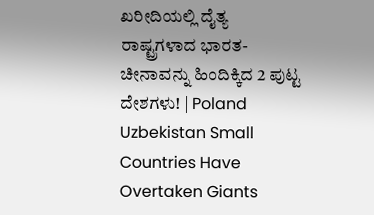ಖರೀದಿಯಲ್ಲಿ ದೈತ್ಯ ರಾಷ್ಟ್ರಗಳಾದ ಭಾರತ-ಚೀನಾವನ್ನು ಹಿಂದಿಕ್ಕಿದ 2 ಪುಟ್ಟ ದೇಶಗಳು! | Poland Uzbekistan Small Countries Have Overtaken Giants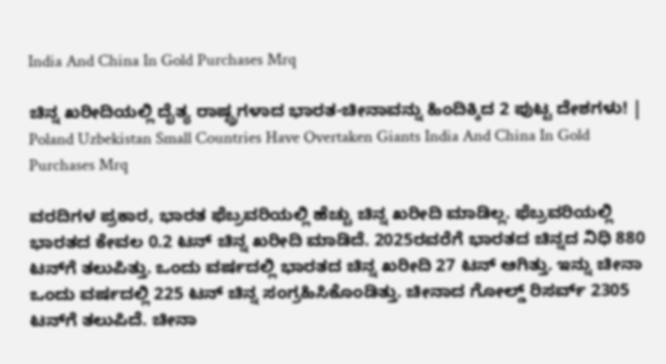India And China In Gold Purchases Mrq

ಚಿನ್ನ ಖರೀದಿಯಲ್ಲಿ ದೈತ್ಯ ರಾಷ್ಟ್ರಗಳಾದ ಭಾರತ-ಚೀನಾವನ್ನು ಹಿಂದಿಕ್ಕಿದ 2 ಪುಟ್ಟ ದೇಶಗಳು! | Poland Uzbekistan Small Countries Have Overtaken Giants India And China In Gold Purchases Mrq

ವರದಿಗಳ ಪ್ರಕಾರ, ಭಾರತ ಫೆಬ್ರವರಿಯಲ್ಲಿ ಹೆಚ್ಚು ಚಿನ್ನ ಖರೀದಿ ಮಾಡಿಲ್ಲ. ಫೆಬ್ರವರಿಯಲ್ಲಿ ಭಾರತದ ಕೇವಲ 0.2 ಟನ್ ಚಿನ್ನ ಖರೀದಿ ಮಾಡಿದೆ. 2025ರವರೆಗೆ ಭಾರತದ ಚಿನ್ನದ ನಿಧಿ 880 ಟನ್‌ಗೆ ತಲುಪಿತ್ತು. ಒಂದು ವರ್ಷದಲ್ಲಿ ಭಾರತದ ಚಿನ್ನ ಖರೀದಿ 27 ಟನ್ ಆಗಿತ್ತು. ಇನ್ನು ಚೀನಾ ಒಂದು ವರ್ಷದಲ್ಲಿ 225 ಟನ್ ಚಿನ್ನ ಸಂಗ್ರಹಿಸಿಕೊಂಡಿತ್ತು. ಚೀನಾದ ಗೋಲ್ಡ್ ರಿಸರ್ವ್ 2305 ಟನ್‌ಗೆ ತಲುಪಿದೆ. ಚೀನಾ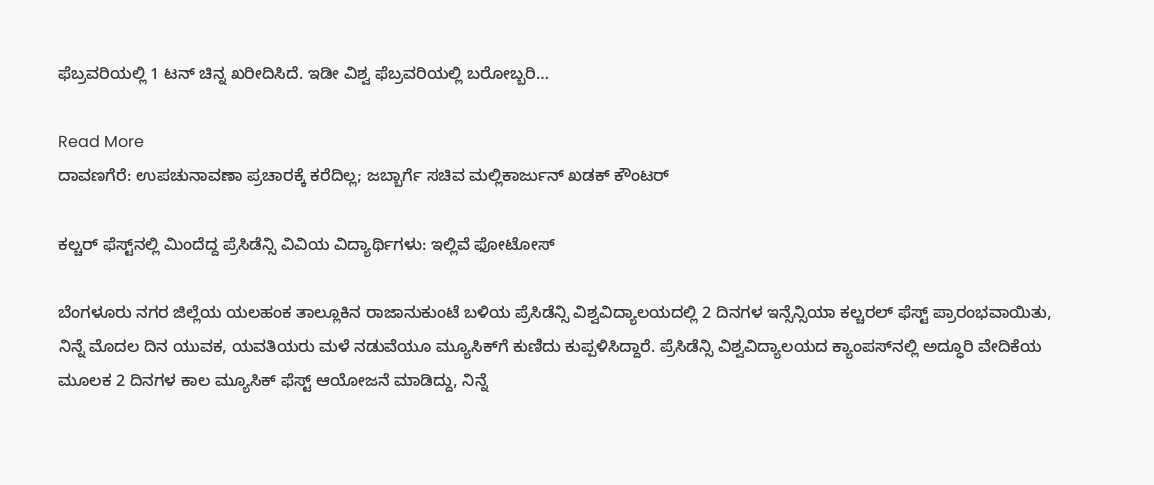ಫೆಬ್ರವರಿಯಲ್ಲಿ 1 ಟನ್ ಚಿನ್ನ ಖರೀದಿಸಿದೆ. ಇಡೀ ವಿಶ್ವ ಫೆಬ್ರವರಿಯಲ್ಲಿ ಬರೋಬ್ಬರಿ…

Read More
ದಾವಣಗೆರೆ: ಉಪಚುನಾವಣಾ ಪ್ರಚಾರಕ್ಕೆ ಕರೆದಿಲ್ಲ; ಜಬ್ಬಾರ್ಗೆ ಸಚಿವ ಮಲ್ಲಿಕಾರ್ಜುನ್ ಖಡಕ್ ಕೌಂಟರ್

ಕಲ್ಚರ್ ಫೆಸ್ಟ್‌ನಲ್ಲಿ ಮಿಂದೆದ್ದ ಪ್ರೆಸಿಡೆನ್ಸಿ ವಿವಿಯ ವಿದ್ಯಾರ್ಥಿಗಳು: ಇಲ್ಲಿವೆ ಫೋಟೋಸ್

ಬೆಂಗಳೂರು ನಗರ ಜಿಲ್ಲೆಯ ಯಲಹಂಕ ತಾಲ್ಲೂಕಿನ ರಾಜಾನುಕುಂಟೆ ಬಳಿಯ ಪ್ರೆಸಿಡೆನ್ಸಿ ವಿಶ್ವವಿದ್ಯಾಲಯದಲ್ಲಿ 2 ದಿನಗಳ ಇನ್ಸೆನ್ಸಿಯಾ ಕಲ್ಚರಲ್ ಫೆಸ್ಟ್ ಪ್ರಾರಂಭವಾಯಿತು, ನಿನ್ನೆ ಮೊದಲ ದಿನ ಯುವಕ, ಯವತಿಯರು ಮಳೆ ನಡುವೆಯೂ ಮ್ಯೂಸಿಕ್‌ಗೆ ಕುಣಿದು ಕುಪ್ಪಳಿಸಿದ್ದಾರೆ. ಪ್ರೆಸಿಡೆನ್ಸಿ ವಿಶ್ವವಿದ್ಯಾಲಯದ ಕ್ಯಾಂಪಸ್‌ನಲ್ಲಿ ಅದ್ಧೂರಿ ವೇದಿಕೆಯ ಮೂಲಕ 2 ದಿನಗಳ ಕಾಲ ಮ್ಯೂಸಿಕ್ ಫೆಸ್ಟ್ ಆಯೋಜನೆ ಮಾಡಿದ್ದು, ನಿನ್ನೆ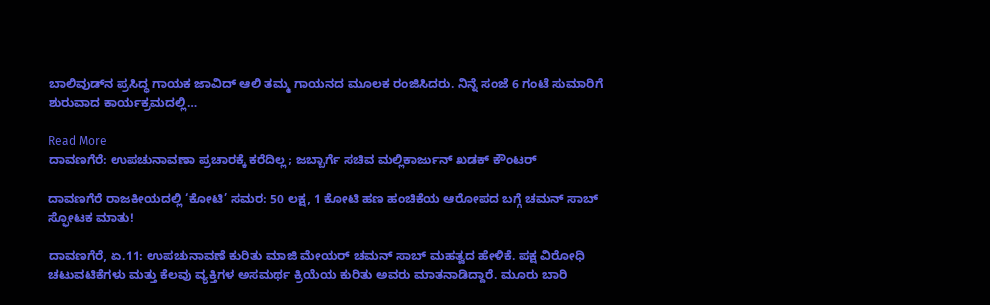ಬಾಲಿವುಡ್‌ನ ಪ್ರಸಿದ್ಧ ಗಾಯಕ ಜಾವಿದ್ ಆಲಿ ತಮ್ಮ ಗಾಯನದ ಮೂಲಕ ರಂಜಿಸಿದರು. ನಿನ್ನೆ ಸಂಜೆ 6 ಗಂಟೆ ಸುಮಾರಿಗೆ ಶುರುವಾದ ಕಾರ್ಯಕ್ರಮದಲ್ಲಿ…

Read More
ದಾವಣಗೆರೆ: ಉಪಚುನಾವಣಾ ಪ್ರಚಾರಕ್ಕೆ ಕರೆದಿಲ್ಲ; ಜಬ್ಬಾರ್ಗೆ ಸಚಿವ ಮಲ್ಲಿಕಾರ್ಜುನ್ ಖಡಕ್ ಕೌಂಟರ್

ದಾವಣಗೆರೆ ರಾಜಕೀಯದಲ್ಲಿ ‘ಕೋಟಿ’ ಸಮರ: 50 ಲಕ್ಷ, 1 ಕೋಟಿ ಹಣ ಹಂಚಿಕೆಯ ಆರೋಪದ ಬಗ್ಗೆ ಚಮನ್ ಸಾಬ್ ಸ್ಫೋಟಕ ಮಾತು!

ದಾವಣಗೆರೆ, ಏ.11: ಉಪಚುನಾವಣೆ ಕುರಿತು ಮಾಜಿ ಮೇಯರ್ ಚಮನ್ ಸಾಬ್ ಮಹತ್ವದ ಹೇಳಿಕೆ. ಪಕ್ಷ ವಿರೋಧಿ ಚಟುವಟಿಕೆಗಳು ಮತ್ತು ಕೆಲವು ವ್ಯಕ್ತಿಗಳ ಅಸಮರ್ಥ ಕ್ರಿಯೆಯ ಕುರಿತು ಅವರು ಮಾತನಾಡಿದ್ದಾರೆ. ಮೂರು ಬಾರಿ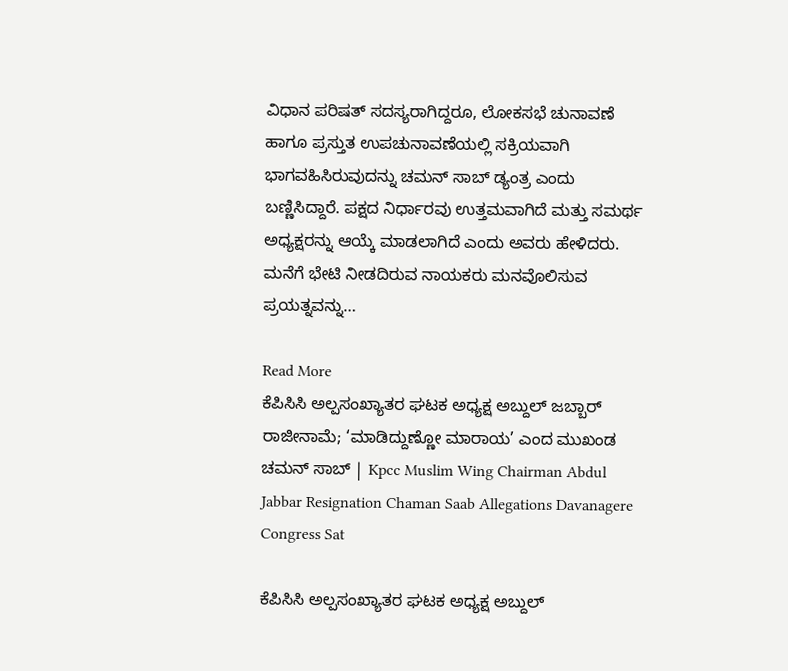ವಿಧಾನ ಪರಿಷತ್ ಸದಸ್ಯರಾಗಿದ್ದರೂ, ಲೋಕಸಭೆ ಚುನಾವಣೆ ಹಾಗೂ ಪ್ರಸ್ತುತ ಉಪಚುನಾವಣೆಯಲ್ಲಿ ಸಕ್ರಿಯವಾಗಿ ಭಾಗವಹಿಸಿರುವುದನ್ನು ಚಮನ್ ಸಾಬ್ ಡ್ಯಂತ್ರ ಎಂದು ಬಣ್ಣಿಸಿದ್ದಾರೆ. ಪಕ್ಷದ ನಿರ್ಧಾರವು ಉತ್ತಮವಾಗಿದೆ ಮತ್ತು ಸಮರ್ಥ ಅಧ್ಯಕ್ಷರನ್ನು ಆಯ್ಕೆ ಮಾಡಲಾಗಿದೆ ಎಂದು ಅವರು ಹೇಳಿದರು. ಮನೆಗೆ ಭೇಟಿ ನೀಡದಿರುವ ನಾಯಕರು ಮನವೊಲಿಸುವ ಪ್ರಯತ್ನವನ್ನು…

Read More
ಕೆಪಿಸಿಸಿ ಅಲ್ಪಸಂಖ್ಯಾತರ ಘಟಕ ಅಧ್ಯಕ್ಷ ಅಬ್ದುಲ್ ಜಬ್ಬಾರ್ ರಾಜೀನಾಮೆ; ‘ಮಾಡಿದ್ದುಣ್ಣೋ ಮಾರಾಯ’ ಎಂದ ಮುಖಂಡ ಚಮನ್ ಸಾಬ್ | Kpcc Muslim Wing Chairman Abdul Jabbar Resignation Chaman Saab Allegations Davanagere Congress Sat

ಕೆಪಿಸಿಸಿ ಅಲ್ಪಸಂಖ್ಯಾತರ ಘಟಕ ಅಧ್ಯಕ್ಷ ಅಬ್ದುಲ್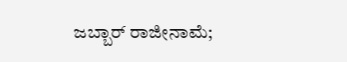ಜಬ್ಬಾರ್ ರಾಜೀನಾಮೆ;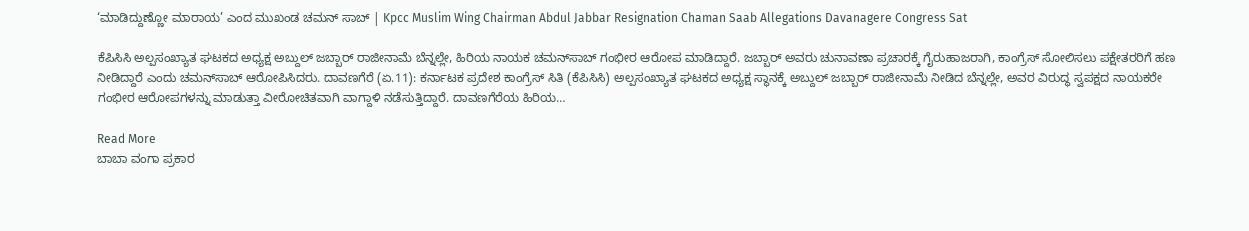‘ಮಾಡಿದ್ದುಣ್ಣೋ ಮಾರಾಯ’ ಎಂದ ಮುಖಂಡ ಚಮನ್ ಸಾಬ್ | Kpcc Muslim Wing Chairman Abdul Jabbar Resignation Chaman Saab Allegations Davanagere Congress Sat

ಕೆಪಿಸಿಸಿ ಅಲ್ಪಸಂಖ್ಯಾತ ಘಟಕದ ಅಧ್ಯಕ್ಷ ಅಬ್ದುಲ್ ಜಬ್ಬಾರ್ ರಾಜೀನಾಮೆ ಬೆನ್ನಲ್ಲೇ, ಹಿರಿಯ ನಾಯಕ ಚಮನ್‌ಸಾಬ್ ಗಂಭೀರ ಆರೋಪ ಮಾಡಿದ್ದಾರೆ. ಜಬ್ಬಾರ್ ಅವರು ಚುನಾವಣಾ ಪ್ರಚಾರಕ್ಕೆ ಗೈರುಹಾಜರಾಗಿ, ಕಾಂಗ್ರೆಸ್ ಸೋಲಿಸಲು ಪಕ್ಷೇತರರಿಗೆ ಹಣ ನೀಡಿದ್ದಾರೆ ಎಂದು ಚಮನ್‌ಸಾಬ್ ಆರೋಪಿಸಿದರು. ದಾವಣಗೆರೆ (ಏ.11): ಕರ್ನಾಟಕ ಪ್ರದೇಶ ಕಾಂಗ್ರೆಸ್ ಸಿತಿ (ಕೆಪಿಸಿಸಿ) ಅಲ್ಪಸಂಖ್ಯಾತ ಘಟಕದ ಅಧ್ಯಕ್ಷ ಸ್ಥಾನಕ್ಕೆ ಅಬ್ದುಲ್ ಜಬ್ಬಾರ್ ರಾಜೀನಾಮೆ ನೀಡಿದ ಬೆನ್ನಲ್ಲೇ, ಅವರ ವಿರುದ್ಧ ಸ್ವಪಕ್ಷದ ನಾಯಕರೇ ಗಂಭೀರ ಆರೋಪಗಳನ್ನು ಮಾಡುತ್ತಾ ವೀರೋಚಿತವಾಗಿ ವಾಗ್ದಾಳಿ ನಡೆಸುತ್ತಿದ್ದಾರೆ. ದಾವಣಗೆರೆಯ ಹಿರಿಯ…

Read More
ಬಾಬಾ ವಂಗಾ ಪ್ರಕಾರ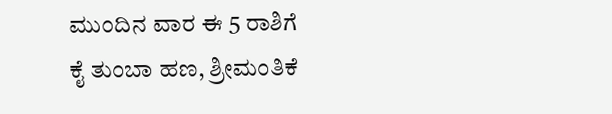ಮುಂದಿನ ವಾರ ಈ 5 ರಾಶಿಗೆ  ಕೈ ತುಂಬಾ ಹಣ, ಶ್ರೀಮಂತಿಕೆ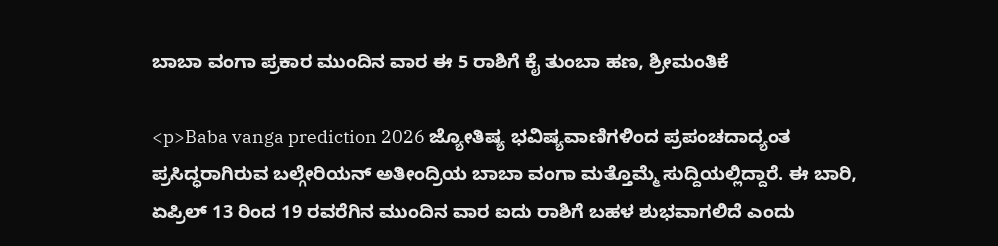ಬಾಬಾ ವಂಗಾ ಪ್ರಕಾರ ಮುಂದಿನ ವಾರ ಈ 5 ರಾಶಿಗೆ ಕೈ ತುಂಬಾ ಹಣ, ಶ್ರೀಮಂತಿಕೆ

<p>Baba vanga prediction 2026 ಜ್ಯೋತಿಷ್ಯ ಭವಿಷ್ಯವಾಣಿಗಳಿಂದ ಪ್ರಪಂಚದಾದ್ಯಂತ ಪ್ರಸಿದ್ಧರಾಗಿರುವ ಬಲ್ಗೇರಿಯನ್ ಅತೀಂದ್ರಿಯ ಬಾಬಾ ವಂಗಾ ಮತ್ತೊಮ್ಮೆ ಸುದ್ದಿಯಲ್ಲಿದ್ದಾರೆ. ಈ ಬಾರಿ, ಏಪ್ರಿಲ್ 13 ರಿಂದ 19 ರವರೆಗಿನ ಮುಂದಿನ ವಾರ ಐದು ರಾಶಿಗೆ ಬಹಳ ಶುಭವಾಗಲಿದೆ ಎಂದು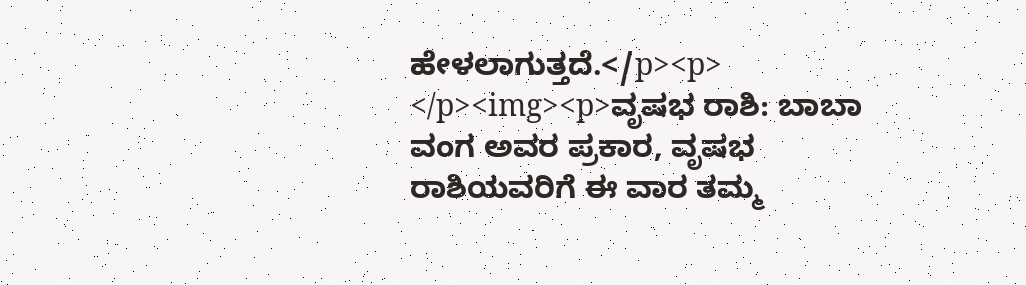ಹೇಳಲಾಗುತ್ತದೆ.</p><p> </p><img><p>ವೃಷಭ ರಾಶಿ: ಬಾಬಾ ವಂಗ ಅವರ ಪ್ರಕಾರ, ವೃಷಭ ರಾಶಿಯವರಿಗೆ ಈ ವಾರ ತಮ್ಮ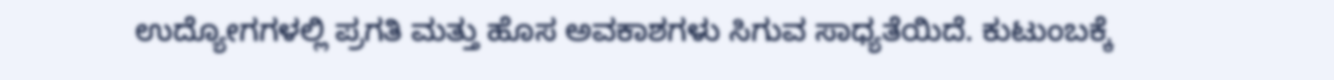ಉದ್ಯೋಗಗಳಲ್ಲಿ ಪ್ರಗತಿ ಮತ್ತು ಹೊಸ ಅವಕಾಶಗಳು ಸಿಗುವ ಸಾಧ್ಯತೆಯಿದೆ. ಕುಟುಂಬಕ್ಕೆ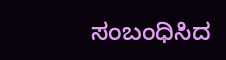ಸಂಬಂಧಿಸಿದ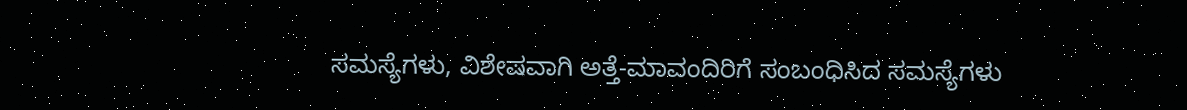ಸಮಸ್ಯೆಗಳು, ವಿಶೇಷವಾಗಿ ಅತ್ತೆ-ಮಾವಂದಿರಿಗೆ ಸಂಬಂಧಿಸಿದ ಸಮಸ್ಯೆಗಳು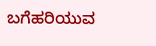ಬಗೆಹರಿಯುವ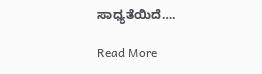ಸಾಧ್ಯತೆಯಿದೆ….

Read More